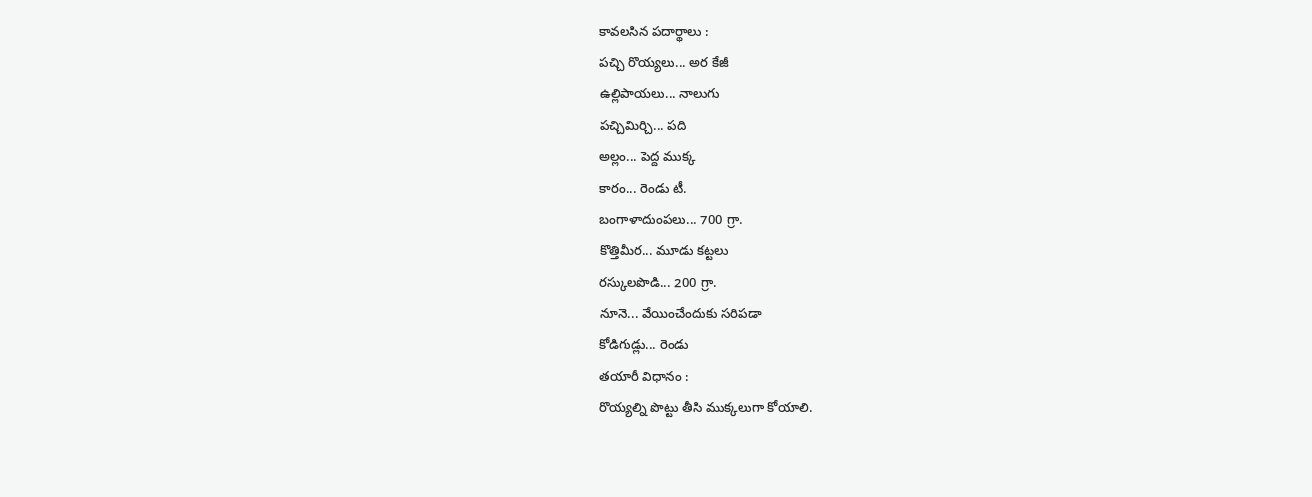కావలసిన పదార్థాలు :
పచ్చి రొయ్యలు... అర కేజీ
ఉల్లిపాయలు... నాలుగు
పచ్చిమిర్చి... పది
అల్లం... పెద్ద ముక్క
కారం... రెండు టీ.
బంగాళాదుంపలు... 700 గ్రా.
కొత్తిమీర... మూడు కట్టలు
రస్కులపొడి... 200 గ్రా.
నూనె... వేయించేందుకు సరిపడా
కోడిగుడ్లు... రెండు
తయారీ విధానం :
రొయ్యల్ని పొట్టు తీసి ముక్కలుగా కోయాలి.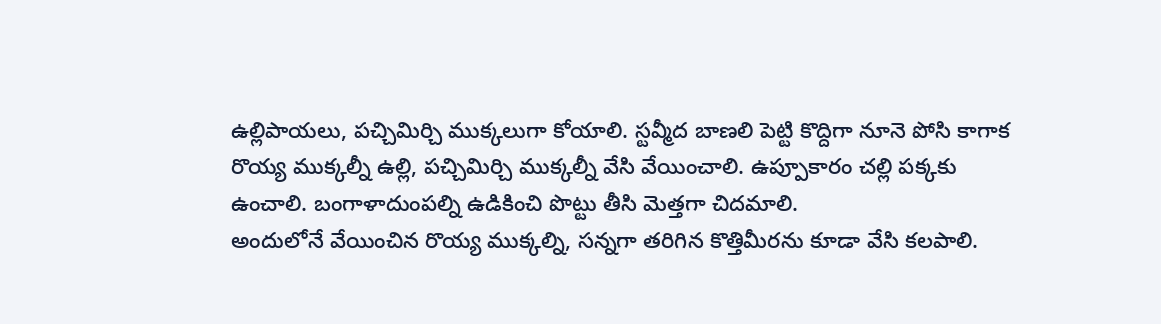ఉల్లిపాయలు, పచ్చిమిర్చి ముక్కలుగా కోయాలి. స్టవ్మీద బాణలి పెట్టి కొద్దిగా నూనె పోసి కాగాక రొయ్య ముక్కల్నీ ఉల్లి, పచ్చిమిర్చి ముక్కల్నీ వేసి వేయించాలి. ఉప్పూకారం చల్లి పక్కకు ఉంచాలి. బంగాళాదుంపల్ని ఉడికించి పొట్టు తీసి మెత్తగా చిదమాలి.
అందులోనే వేయించిన రొయ్య ముక్కల్ని, సన్నగా తరిగిన కొత్తిమీరను కూడా వేసి కలపాలి.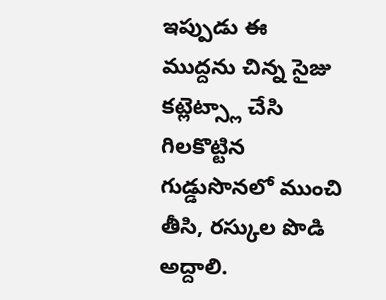ఇప్పుడు ఈ ముద్దను చిన్న సైజు కట్లెట్స్లా చేసి గిలకొట్టిన గుడ్డుసొనలో ముంచి తీసి, రస్కుల పొడి అద్దాలి.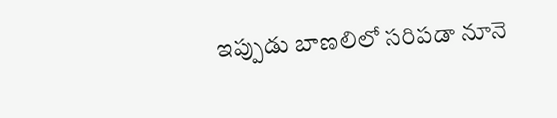ఇప్పుడు బాణలిలో సరిపడా నూనె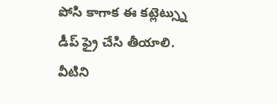పోసి కాగాక ఈ కట్లెట్స్ను డీప్ ఫ్రై చేసి తీయాలి. వీటిని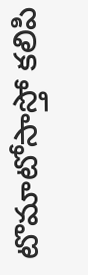టొమాటోసాస్తో కలిపి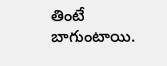తింటే బాగుంటాయి.